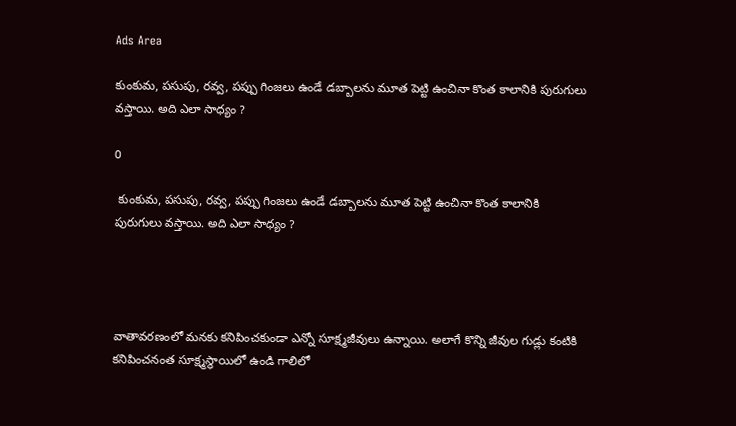Ads Area

కుంకుమ, పసుపు, రవ్వ, పప్పు గింజలు ఉండే డబ్బాలను మూత పెట్టి ఉంచినా కొంత కాలానికి పురుగులు వస్తాయి. అది ఎలా సాధ్యం ?

0

 కుంకుమ, పసుపు, రవ్వ, పప్పు గింజలు ఉండే డబ్బాలను మూత పెట్టి ఉంచినా కొంత కాలానికి పురుగులు వస్తాయి. అది ఎలా సాధ్యం ?




వాతావరణంలో మనకు కనిపించకుండా ఎన్నో సూక్ష్మజీవులు ఉన్నాయి. అలాగే కొన్ని జీవుల గుడ్లు కంటికి కనిపించనంత సూక్ష్మస్థాయిలో ఉండి గాలిలో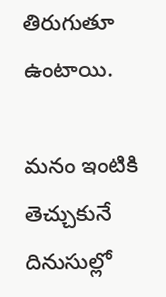తిరుగుతూ ఉంటాయి.

మనం ఇంటికి తెచ్చుకునే దినుసుల్లో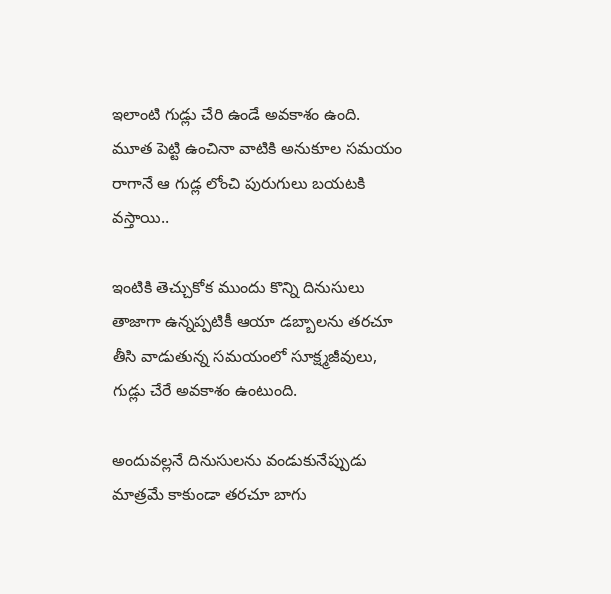ఇలాంటి గుడ్లు చేరి ఉండే అవకాశం ఉంది. మూత పెట్టి ఉంచినా వాటికి అనుకూల సమయం రాగానే ఆ గుడ్ల లోంచి పురుగులు బయటకి వస్తాయి..

ఇంటికి తెచ్చుకోక ముందు కొన్ని దినుసులు తాజాగా ఉన్నప్పటికీ ఆయా డబ్బాలను తరచూ తీసి వాడుతున్న సమయంలో సూక్ష్మజీవులు, గుడ్లు చేరే అవకాశం ఉంటుంది.

అందువల్లనే దినుసులను వండుకునేప్పుడు మాత్రమే కాకుండా తరచూ బాగు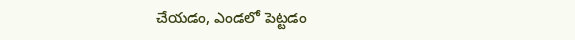చేయడం, ఎండలో పెట్టడం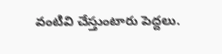వంటివి చేస్తుంటారు పెద్దలు.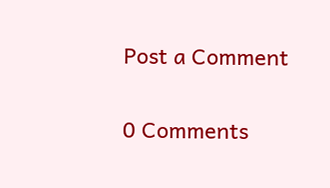Post a Comment

0 Comments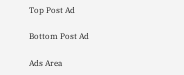Top Post Ad

Bottom Post Ad

Ads Area